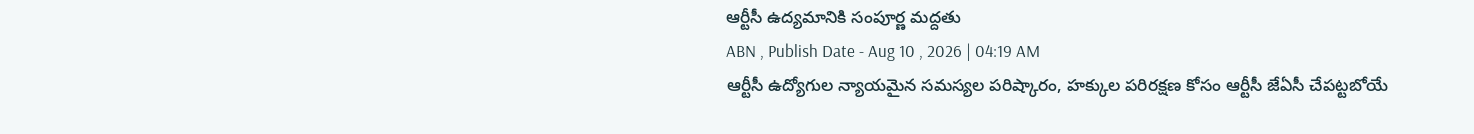ఆర్టీసీ ఉద్యమానికి సంపూర్ణ మద్దతు
ABN , Publish Date - Aug 10 , 2026 | 04:19 AM
ఆర్టీసీ ఉద్యోగుల న్యాయమైన సమస్యల పరిష్కారం, హక్కుల పరిరక్షణ కోసం ఆర్టీసీ జేఏసీ చేపట్టబోయే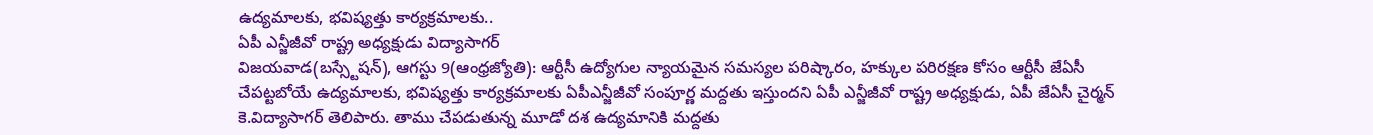ఉద్యమాలకు, భవిష్యత్తు కార్యక్రమాలకు..
ఏపీ ఎన్జీజీవో రాష్ట్ర అధ్యక్షుడు విద్యాసాగర్
విజయవాడ(బస్స్టేషన్), ఆగస్టు 9(ఆంధ్రజ్యోతి): ఆర్టీసీ ఉద్యోగుల న్యాయమైన సమస్యల పరిష్కారం, హక్కుల పరిరక్షణ కోసం ఆర్టీసీ జేఏసీ చేపట్టబోయే ఉద్యమాలకు, భవిష్యత్తు కార్యక్రమాలకు ఏపీఎన్జీజీవో సంపూర్ణ మద్దతు ఇస్తుందని ఏపీ ఎన్జీజీవో రాష్ట్ర అధ్యక్షుడు, ఏపీ జేఏసీ చైర్మన్ కె.విద్యాసాగర్ తెలిపారు. తాము చేపడుతున్న మూడో దశ ఉద్యమానికి మద్దతు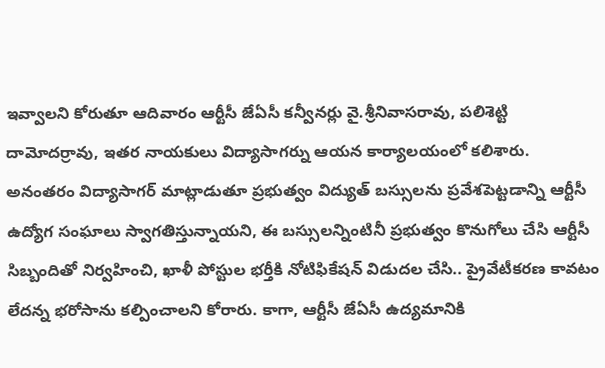ఇవ్వాలని కోరుతూ ఆదివారం ఆర్టీసీ జేఏసీ కన్వీనర్లు వై.శ్రీనివాసరావు, పలిశెట్టి దామోదర్రావు, ఇతర నాయకులు విద్యాసాగర్ను ఆయన కార్యాలయంలో కలిశారు. అనంతరం విద్యాసాగర్ మాట్లాడుతూ ప్రభుత్వం విద్యుత్ బస్సులను ప్రవేశపెట్టడాన్ని ఆర్టీసీ ఉద్యోగ సంఘాలు స్వాగతిస్తున్నాయని, ఈ బస్సులన్నింటినీ ప్రభుత్వం కొనుగోలు చేసి ఆర్టీసీ సిబ్బందితో నిర్వహించి, ఖాళీ పోస్టుల భర్తీకి నోటిఫికేషన్ విడుదల చేసి.. ప్రైవేటీకరణ కావటం లేదన్న భరోసాను కల్పించాలని కోరారు. కాగా, ఆర్టీసీ జేఏసీ ఉద్యమానికి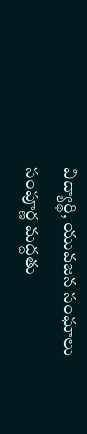విద్యార్థి, యువజన సంఘాలు సంపూర్ణ మద్దతు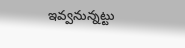ఇవ్వనున్నట్టు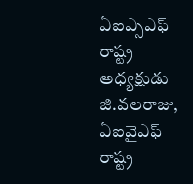ఏఐఎ్సఎఫ్ రాష్ట్ర అధ్యక్షుడు జి.వలరాజు, ఏఐవైఎఫ్ రాష్ట్ర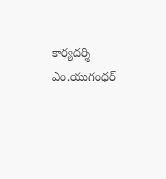కార్యదర్శి ఎం.యుగంధర్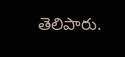తెలిపారు.